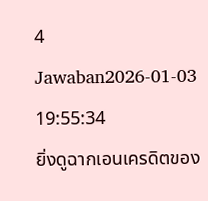4 Jawaban2026-01-03 19:55:34
ยิ่งดูฉากเอนเครดิตของ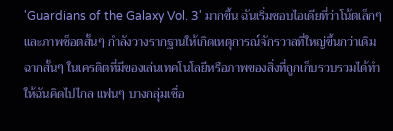'Guardians of the Galaxy Vol. 3' มากขึ้น ฉันเริ่มชอบไอเดียที่ว่าโน้ตเล็กๆ และภาพช็อตสั้นๆ กำลังวางรากฐานให้เกิดเหตุการณ์จักรวาลที่ใหญ่ขึ้นกว่าเดิม
ฉากสั้นๆ ในเครดิตที่มีของเล่นเทคโนโลยีหรือภาพของสิ่งที่ถูกเก็บรวบรวมได้ทำให้ฉันคิดไปไกล แฟนๆ บางกลุ่มเชื่อ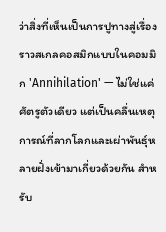ว่าสิ่งที่เห็นเป็นการปูทางสู่เรื่องราวสเกลคอสมิกแบบในคอมมิก 'Annihilation' — ไม่ใช่แค่ศัตรูตัวเดียว แต่เป็นคลื่นเหตุการณ์ที่ลากโลกและเผ่าพันธุ์หลายฝั่งเข้ามาเกี่ยวด้วยกัน สำหรับ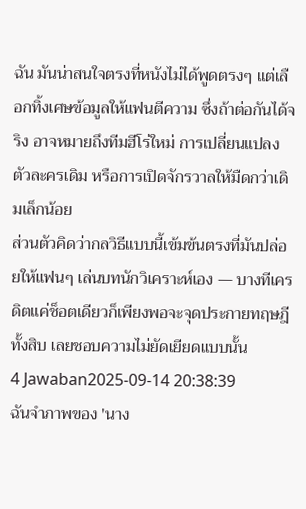ฉัน มันน่าสนใจตรงที่หนังไม่ได้พูดตรงๆ แต่เลือกทิ้งเศษข้อมูลให้แฟนตีความ ซึ่งถ้าต่อกันได้จริง อาจหมายถึงทีมฮีโร่ใหม่ การเปลี่ยนแปลงตัวละครเดิม หรือการเปิดจักรวาลให้มืดกว่าเดิมเล็กน้อย
ส่วนตัวคิดว่ากลวิธีแบบนี้เข้มข้นตรงที่มันปล่อยให้แฟนๆ เล่นบทนักวิเคราะห์เอง — บางทีเครดิตแค่ช็อตเดียวก็เพียงพอจะจุดประกายทฤษฎีทั้งสิบ เลยชอบความไม่ยัดเยียดแบบนั้น
4 Jawaban2025-09-14 20:38:39
ฉันจำภาพของ 'นาง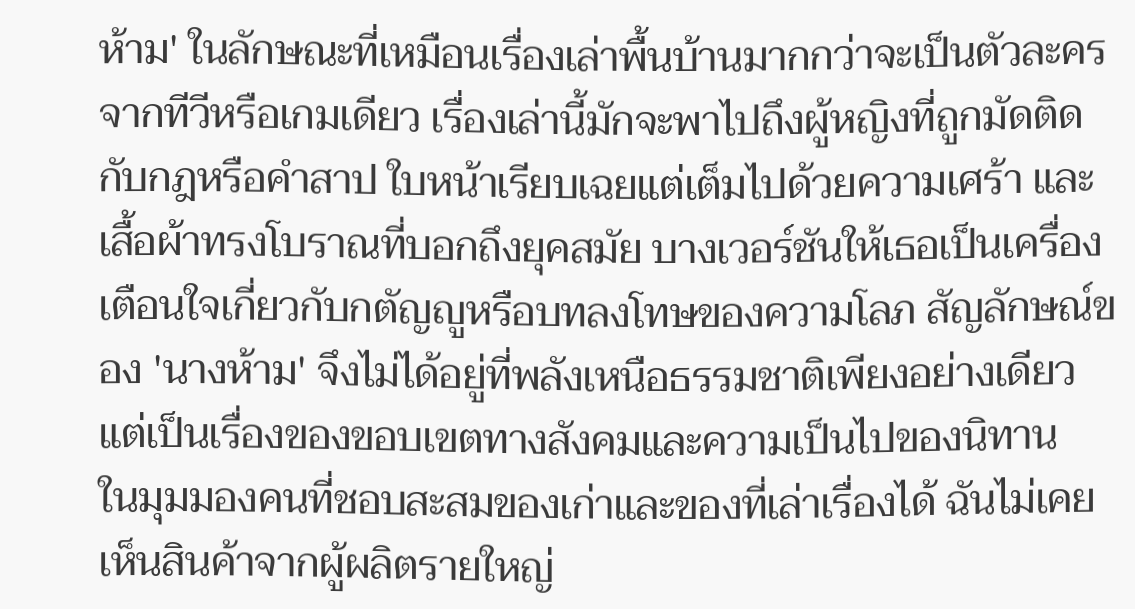ห้าม' ในลักษณะที่เหมือนเรื่องเล่าพื้นบ้านมากกว่าจะเป็นตัวละครจากทีวีหรือเกมเดียว เรื่องเล่านี้มักจะพาไปถึงผู้หญิงที่ถูกมัดติดกับกฎหรือคำสาป ใบหน้าเรียบเฉยแต่เต็มไปด้วยความเศร้า และเสื้อผ้าทรงโบราณที่บอกถึงยุคสมัย บางเวอร์ชันให้เธอเป็นเครื่องเตือนใจเกี่ยวกับกตัญญูหรือบทลงโทษของความโลภ สัญลักษณ์ของ 'นางห้าม' จึงไม่ได้อยู่ที่พลังเหนือธรรมชาติเพียงอย่างเดียว แต่เป็นเรื่องของขอบเขตทางสังคมและความเป็นไปของนิทาน
ในมุมมองคนที่ชอบสะสมของเก่าและของที่เล่าเรื่องได้ ฉันไม่เคยเห็นสินค้าจากผู้ผลิตรายใหญ่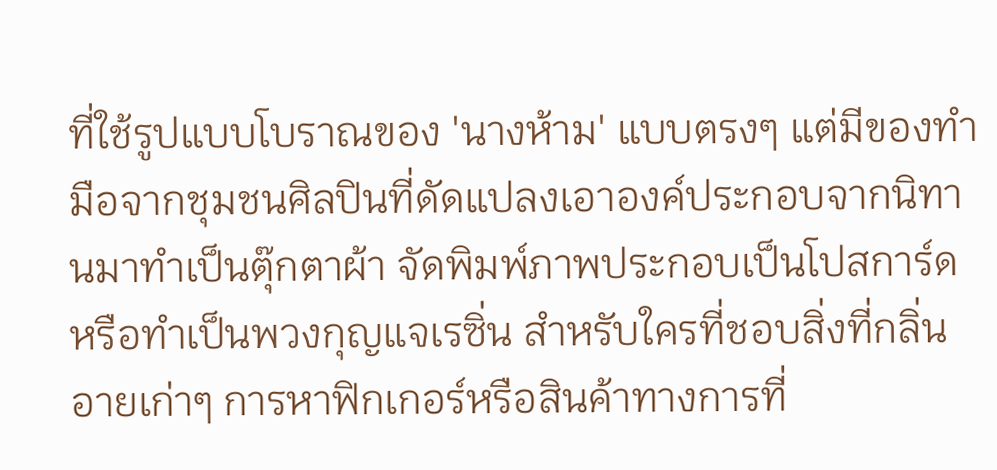ที่ใช้รูปแบบโบราณของ 'นางห้าม' แบบตรงๆ แต่มีของทำมือจากชุมชนศิลปินที่ดัดแปลงเอาองค์ประกอบจากนิทานมาทำเป็นตุ๊กตาผ้า จัดพิมพ์ภาพประกอบเป็นโปสการ์ดหรือทำเป็นพวงกุญแจเรซิ่น สำหรับใครที่ชอบสิ่งที่กลิ่นอายเก่าๆ การหาฟิกเกอร์หรือสินค้าทางการที่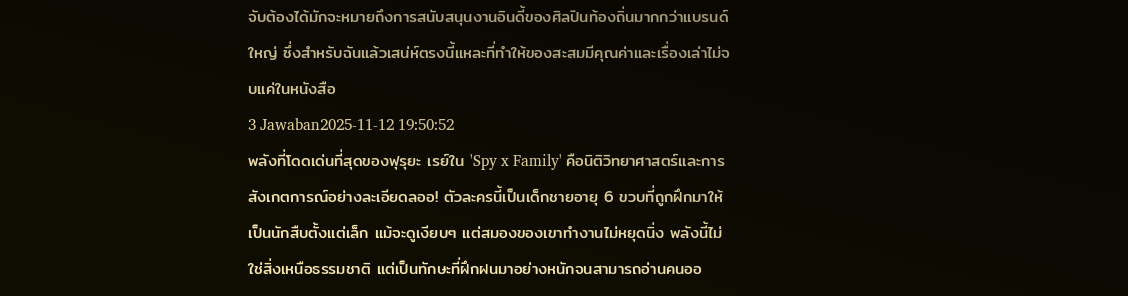จับต้องได้มักจะหมายถึงการสนับสนุนงานอินดี้ของศิลปินท้องถิ่นมากกว่าแบรนด์ใหญ่ ซึ่งสำหรับฉันแล้วเสน่ห์ตรงนี้แหละที่ทำให้ของสะสมมีคุณค่าและเรื่องเล่าไม่จบแค่ในหนังสือ
3 Jawaban2025-11-12 19:50:52
พลังที่โดดเด่นที่สุดของฟุรุยะ เรย์ใน 'Spy x Family' คือนิติวิทยาศาสตร์และการสังเกตการณ์อย่างละเอียดลออ! ตัวละครนี้เป็นเด็กชายอายุ 6 ขวบที่ถูกฝึกมาให้เป็นนักสืบตั้งแต่เล็ก แม้จะดูเงียบๆ แต่สมองของเขาทำงานไม่หยุดนิ่ง พลังนี้ไม่ใช่สิ่งเหนือธรรมชาติ แต่เป็นทักษะที่ฝึกฝนมาอย่างหนักจนสามารถอ่านคนออ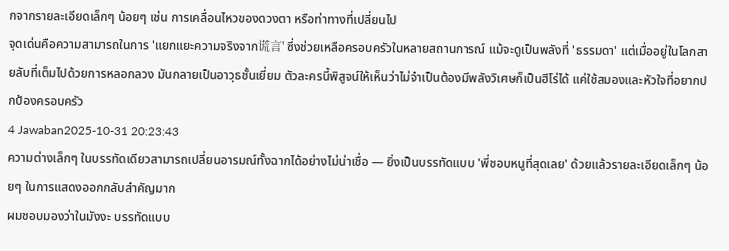กจากรายละเอียดเล็กๆ น้อยๆ เช่น การเคลื่อนไหวของดวงตา หรือท่าทางที่เปลี่ยนไป
จุดเด่นคือความสามารถในการ 'แยกแยะความจริงจาก谎言' ซึ่งช่วยเหลือครอบครัวในหลายสถานการณ์ แม้จะดูเป็นพลังที่ 'ธรรมดา' แต่เมื่ออยู่ในโลกสายลับที่เต็มไปด้วยการหลอกลวง มันกลายเป็นอาวุธชั้นเยี่ยม ตัวละครนี้พิสูจน์ให้เห็นว่าไม่จำเป็นต้องมีพลังวิเศษก็เป็นฮีโร่ได้ แค่ใช้สมองและหัวใจที่อยากปกป้องครอบครัว
4 Jawaban2025-10-31 20:23:43
ความต่างเล็กๆ ในบรรทัดเดียวสามารถเปลี่ยนอารมณ์ทั้งฉากได้อย่างไม่น่าเชื่อ — ยิ่งเป็นบรรทัดแบบ 'พี่ชอบหนูที่สุดเลย' ด้วยแล้วรายละเอียดเล็กๆ น้อยๆ ในการแสดงออกกลับสำคัญมาก
ผมชอบมองว่าในมังงะ บรรทัดแบบ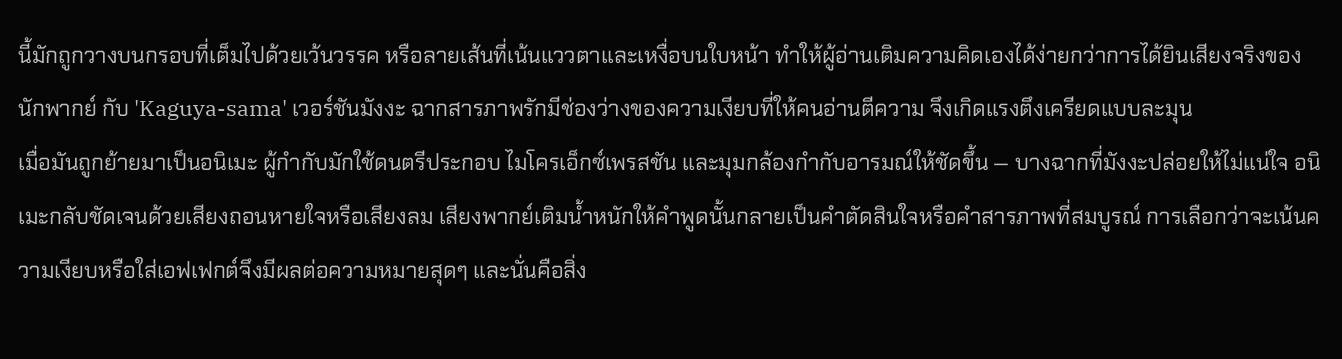นี้มักถูกวางบนกรอบที่เต็มไปด้วยเว้นวรรค หรือลายเส้นที่เน้นแววตาและเหงื่อบนใบหน้า ทำให้ผู้อ่านเติมความคิดเองได้ง่ายกว่าการได้ยินเสียงจริงของนักพากย์ กับ 'Kaguya-sama' เวอร์ชันมังงะ ฉากสารภาพรักมีช่องว่างของความเงียบที่ให้คนอ่านตีความ จึงเกิดแรงตึงเครียดแบบละมุน
เมื่อมันถูกย้ายมาเป็นอนิเมะ ผู้กำกับมักใช้ดนตรีประกอบ ไมโครเอ็กซ์เพรสชัน และมุมกล้องกำกับอารมณ์ให้ชัดขึ้น — บางฉากที่มังงะปล่อยให้ไม่แน่ใจ อนิเมะกลับชัดเจนด้วยเสียงถอนหายใจหรือเสียงลม เสียงพากย์เติมน้ำหนักให้คำพูดนั้นกลายเป็นคำตัดสินใจหรือคำสารภาพที่สมบูรณ์ การเลือกว่าจะเน้นความเงียบหรือใส่เอฟเฟกต์จึงมีผลต่อความหมายสุดๆ และนั่นคือสิ่ง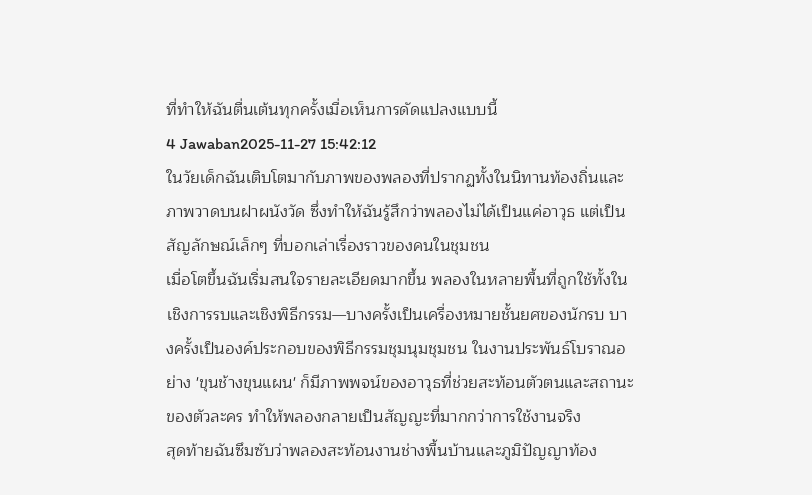ที่ทำให้ฉันตื่นเต้นทุกครั้งเมื่อเห็นการดัดแปลงแบบนี้
4 Jawaban2025-11-27 15:42:12
ในวัยเด็กฉันเติบโตมากับภาพของพลองที่ปรากฏทั้งในนิทานท้องถิ่นและภาพวาดบนฝาผนังวัด ซึ่งทำให้ฉันรู้สึกว่าพลองไม่ได้เป็นแค่อาวุธ แต่เป็นสัญลักษณ์เล็กๆ ที่บอกเล่าเรื่องราวของคนในชุมชน
เมื่อโตขึ้นฉันเริ่มสนใจรายละเอียดมากขึ้น พลองในหลายพื้นที่ถูกใช้ทั้งในเชิงการรบและเชิงพิธีกรรม—บางครั้งเป็นเครื่องหมายชั้นยศของนักรบ บางครั้งเป็นองค์ประกอบของพิธีกรรมชุมนุมชุมชน ในงานประพันธ์โบราณอย่าง 'ขุนช้างขุนแผน' ก็มีภาพพจน์ของอาวุธที่ช่วยสะท้อนตัวตนและสถานะของตัวละคร ทำให้พลองกลายเป็นสัญญะที่มากกว่าการใช้งานจริง
สุดท้ายฉันซึมซับว่าพลองสะท้อนงานช่างพื้นบ้านและภูมิปัญญาท้อง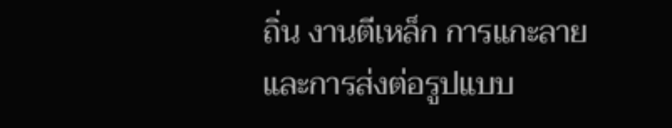ถิ่น งานตีเหล็ก การแกะลาย และการส่งต่อรูปแบบ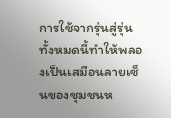การใช้จากรุ่นสู่รุ่น ทั้งหมดนี้ทำให้พลองเป็นเสมือนลายเซ็นของชุมชนห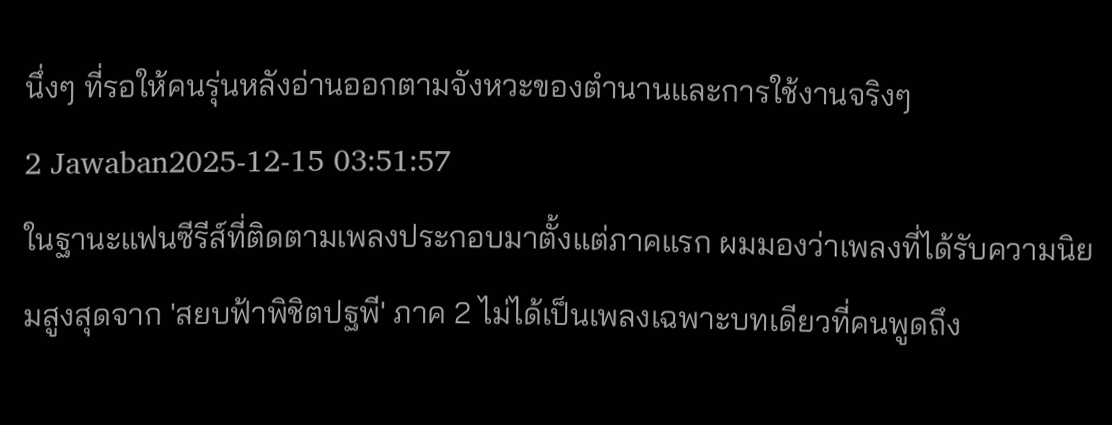นึ่งๆ ที่รอให้คนรุ่นหลังอ่านออกตามจังหวะของตำนานและการใช้งานจริงๆ
2 Jawaban2025-12-15 03:51:57
ในฐานะแฟนซีรีส์ที่ติดตามเพลงประกอบมาตั้งแต่ภาคแรก ผมมองว่าเพลงที่ได้รับความนิยมสูงสุดจาก 'สยบฟ้าพิชิตปฐพี' ภาค 2 ไม่ได้เป็นเพลงเฉพาะบทเดียวที่คนพูดถึง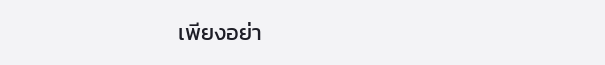เพียงอย่า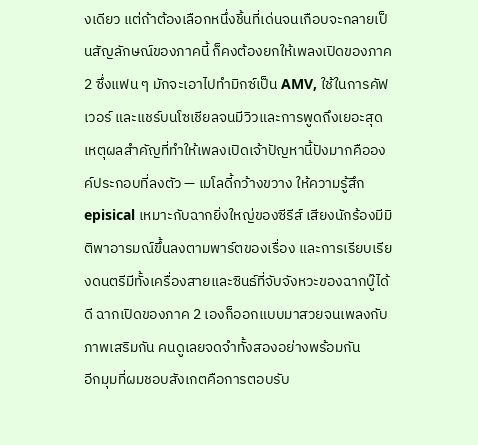งเดียว แต่ถ้าต้องเลือกหนึ่งชิ้นที่เด่นจนเกือบจะกลายเป็นสัญลักษณ์ของภาคนี้ ก็คงต้องยกให้เพลงเปิดของภาค 2 ซึ่งแฟน ๆ มักจะเอาไปทำมิกซ์เป็น AMV, ใช้ในการคัฟเวอร์ และแชร์บนโซเชียลจนมีวิวและการพูดถึงเยอะสุด
เหตุผลสำคัญที่ทำให้เพลงเปิดเจ้าปัญหานี้ปังมากคือองค์ประกอบที่ลงตัว — เมโลดี้กว้างขวาง ให้ความรู้สึก episical เหมาะกับฉากยิ่งใหญ่ของซีรีส์ เสียงนักร้องมีมิติพาอารมณ์ขึ้นลงตามพาร์ตของเรื่อง และการเรียบเรียงดนตรีมีทั้งเครื่องสายและซินธ์ที่จับจังหวะของฉากบู๊ได้ดี ฉากเปิดของภาค 2 เองก็ออกแบบมาสวยจนเพลงกับภาพเสริมกัน คนดูเลยจดจำทั้งสองอย่างพร้อมกัน
อีกมุมที่ผมชอบสังเกตคือการตอบรับ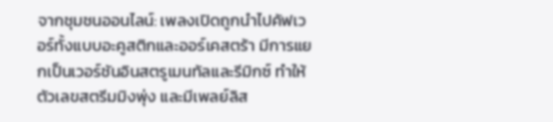จากชุมชนออนไลน์: เพลงเปิดถูกนำไปคัฟเวอร์ทั้งแบบอะคูสติกและออร์เคสตร้า มีการแยกเป็นเวอร์ชันอินสตรูเมนทัลและรีมิกซ์ ทำให้ตัวเลขสตรีมมิงพุ่ง และมีเพลย์ลิส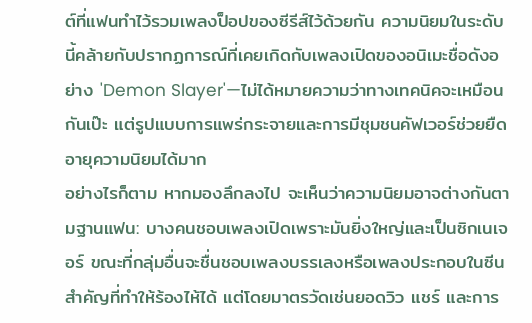ต์ที่แฟนทำไว้รวมเพลงป็อปของซีรีส์ไว้ด้วยกัน ความนิยมในระดับนี้คล้ายกับปรากฏการณ์ที่เคยเกิดกับเพลงเปิดของอนิเมะชื่อดังอย่าง 'Demon Slayer'—ไม่ได้หมายความว่าทางเทคนิคจะเหมือนกันเป๊ะ แต่รูปแบบการแพร่กระจายและการมีชุมชนคัฟเวอร์ช่วยยืดอายุความนิยมได้มาก
อย่างไรก็ตาม หากมองลึกลงไป จะเห็นว่าความนิยมอาจต่างกันตามฐานแฟน: บางคนชอบเพลงเปิดเพราะมันยิ่งใหญ่และเป็นซิกเนเจอร์ ขณะที่กลุ่มอื่นจะชื่นชอบเพลงบรรเลงหรือเพลงประกอบในซีนสำคัญที่ทำให้ร้องไห้ได้ แต่โดยมาตรวัดเช่นยอดวิว แชร์ และการ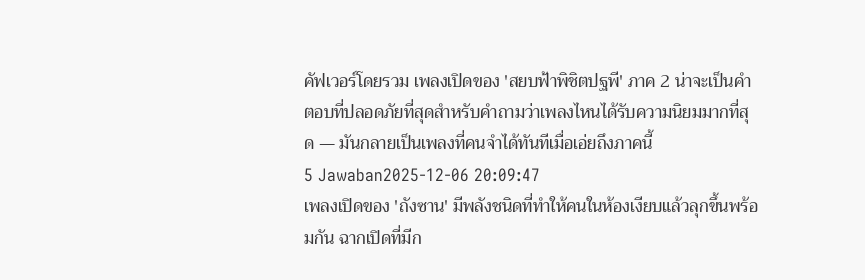คัฟเวอร์โดยรวม เพลงเปิดของ 'สยบฟ้าพิชิตปฐพี' ภาค 2 น่าจะเป็นคำตอบที่ปลอดภัยที่สุดสำหรับคำถามว่าเพลงไหนได้รับความนิยมมากที่สุด — มันกลายเป็นเพลงที่คนจำได้ทันทีเมื่อเอ่ยถึงภาคนี้
5 Jawaban2025-12-06 20:09:47
เพลงเปิดของ 'ถังซาน' มีพลังชนิดที่ทำให้คนในห้องเงียบแล้วลุกขึ้นพร้อมกัน ฉากเปิดที่มีก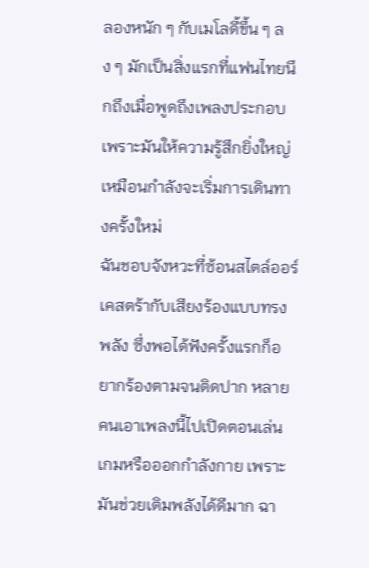ลองหนัก ๆ กับเมโลดี้ขึ้น ๆ ลง ๆ มักเป็นสิ่งแรกที่แฟนไทยนึกถึงเมื่อพูดถึงเพลงประกอบ เพราะมันให้ความรู้สึกยิ่งใหญ่เหมือนกำลังจะเริ่มการเดินทางครั้งใหม่
ฉันชอบจังหวะที่ซ้อนสไตล์ออร์เคสตร้ากับเสียงร้องแบบทรงพลัง ซึ่งพอได้ฟังครั้งแรกก็อยากร้องตามจนติดปาก หลายคนเอาเพลงนี้ไปเปิดตอนเล่นเกมหรือออกกำลังกาย เพราะมันช่วยเติมพลังได้ดีมาก ฉา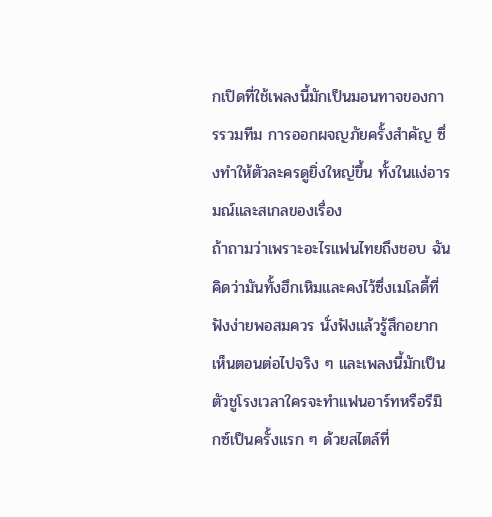กเปิดที่ใช้เพลงนี้มักเป็นมอนทาจของการรวมทีม การออกผจญภัยครั้งสำคัญ ซึ่งทำให้ตัวละครดูยิ่งใหญ่ขึ้น ทั้งในแง่อารมณ์และสเกลของเรื่อง
ถ้าถามว่าเพราะอะไรแฟนไทยถึงชอบ ฉันคิดว่ามันทั้งฮึกเหิมและคงไว้ซึ่งเมโลดี้ที่ฟังง่ายพอสมควร นั่งฟังแล้วรู้สึกอยากเห็นตอนต่อไปจริง ๆ และเพลงนี้มักเป็นตัวชูโรงเวลาใครจะทำแฟนอาร์ทหรือรีมิกซ์เป็นครั้งแรก ๆ ด้วยสไตล์ที่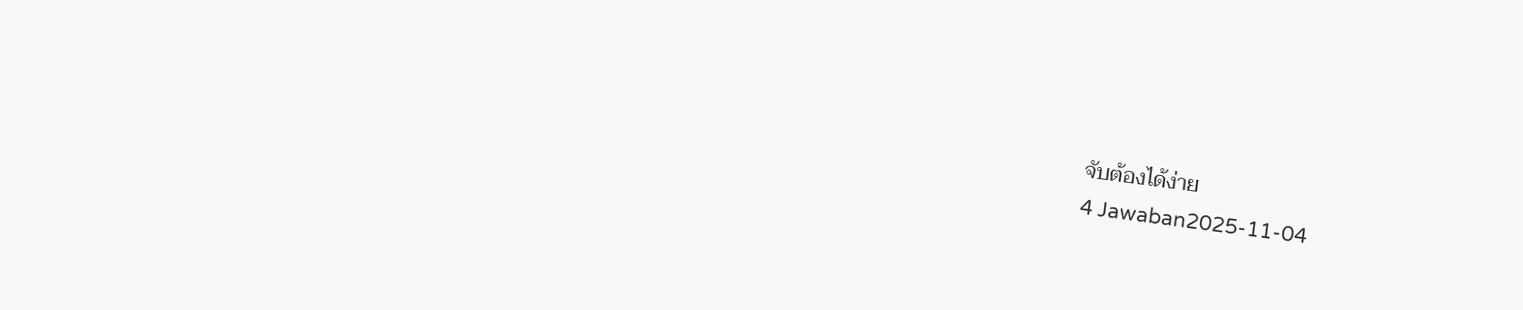จับต้องได้ง่าย
4 Jawaban2025-11-04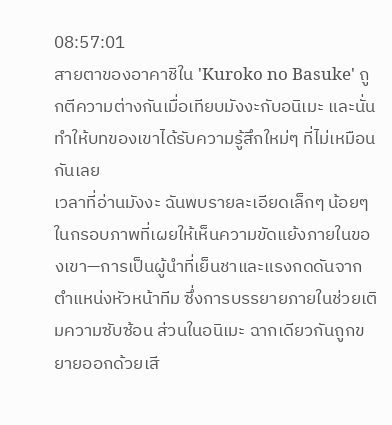08:57:01
สายตาของอาคาชิใน 'Kuroko no Basuke' ถูกตีความต่างกันเมื่อเทียบมังงะกับอนิเมะ และนั่นทำให้บทของเขาได้รับความรู้สึกใหม่ๆ ที่ไม่เหมือนกันเลย
เวลาที่อ่านมังงะ ฉันพบรายละเอียดเล็กๆ น้อยๆ ในกรอบภาพที่เผยให้เห็นความขัดแย้งภายในของเขา—การเป็นผู้นำที่เย็นชาและแรงกดดันจากตำแหน่งหัวหน้าทีม ซึ่งการบรรยายภายในช่วยเติมความซับซ้อน ส่วนในอนิเมะ ฉากเดียวกันถูกขยายออกด้วยเสี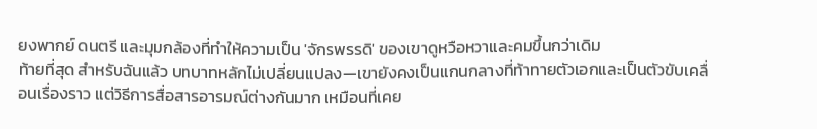ยงพากย์ ดนตรี และมุมกล้องที่ทำให้ความเป็น 'จักรพรรดิ' ของเขาดูหวือหวาและคมขึ้นกว่าเดิม
ท้ายที่สุด สำหรับฉันแล้ว บทบาทหลักไม่เปลี่ยนแปลง—เขายังคงเป็นแกนกลางที่ท้าทายตัวเอกและเป็นตัวขับเคลื่อนเรื่องราว แต่วิธีการสื่อสารอารมณ์ต่างกันมาก เหมือนที่เคย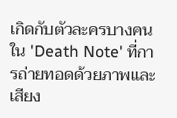เกิดกับตัวละครบางคนใน 'Death Note' ที่การถ่ายทอดด้วยภาพและเสียง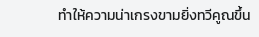ทำให้ความน่าเกรงขามยิ่งทวีคูณขึ้น